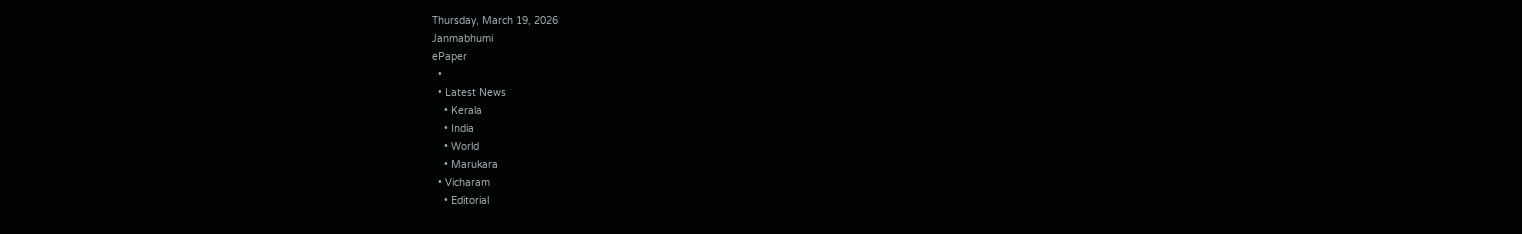Thursday, March 19, 2026
Janmabhumi
ePaper
  •
  • Latest News
    • Kerala
    • India
    • World
    • Marukara
  • Vicharam
    • Editorial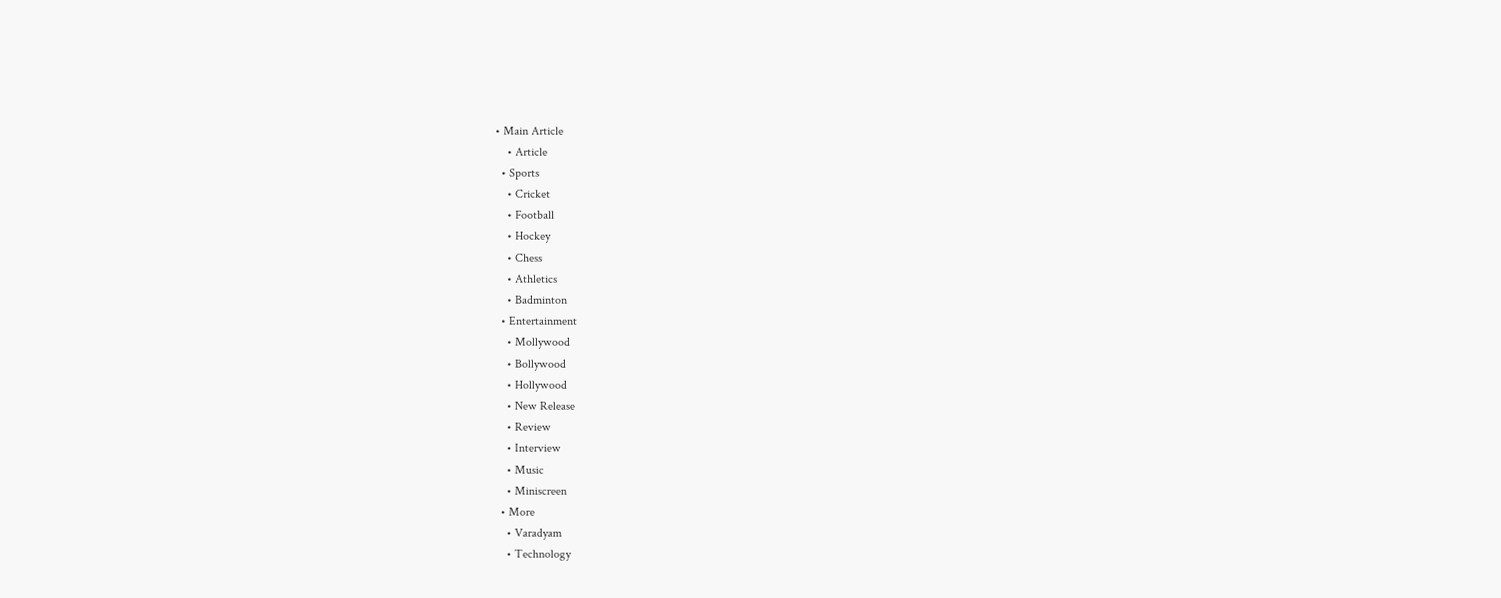• Main Article
    • Article
  • Sports
    • Cricket
    • Football
    • Hockey
    • Chess
    • Athletics
    • Badminton
  • Entertainment
    • Mollywood
    • Bollywood
    • Hollywood
    • New Release
    • Review
    • Interview
    • Music
    • Miniscreen
  • More
    • Varadyam
    • Technology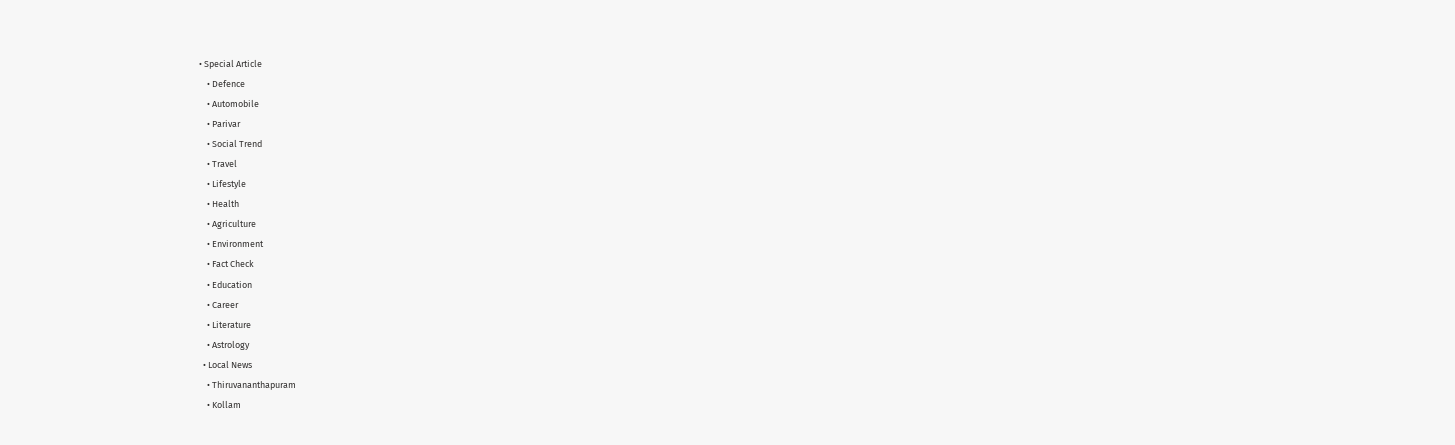• Special Article
    • Defence
    • Automobile
    • Parivar
    • Social Trend
    • Travel
    • Lifestyle
    • Health
    • Agriculture
    • Environment
    • Fact Check
    • Education
    • Career
    • Literature
    • Astrology
  • Local News
    • Thiruvananthapuram
    • Kollam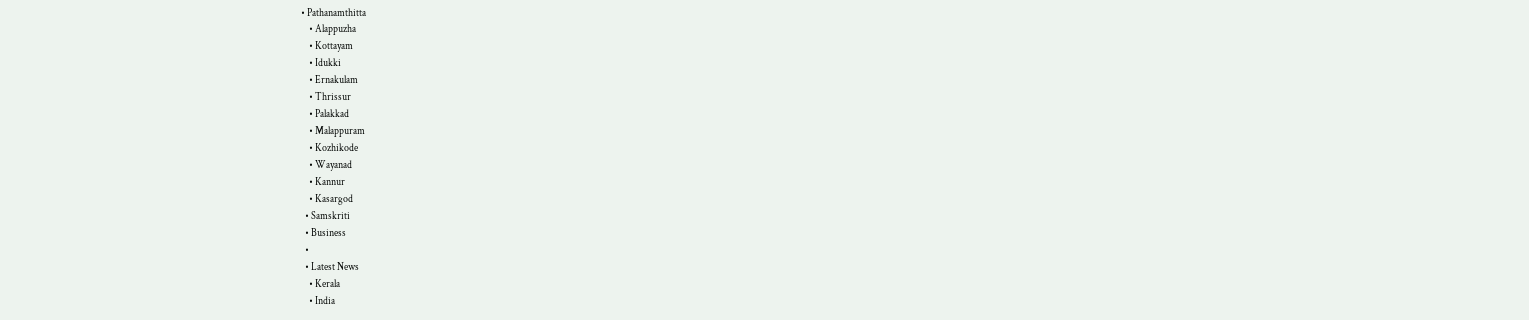• Pathanamthitta
    • Alappuzha
    • Kottayam
    • Idukki
    • Ernakulam
    • Thrissur
    • Palakkad
    • Malappuram
    • Kozhikode
    • Wayanad
    • Kannur
    • Kasargod
  • Samskriti
  • Business
  •
  • Latest News
    • Kerala
    • India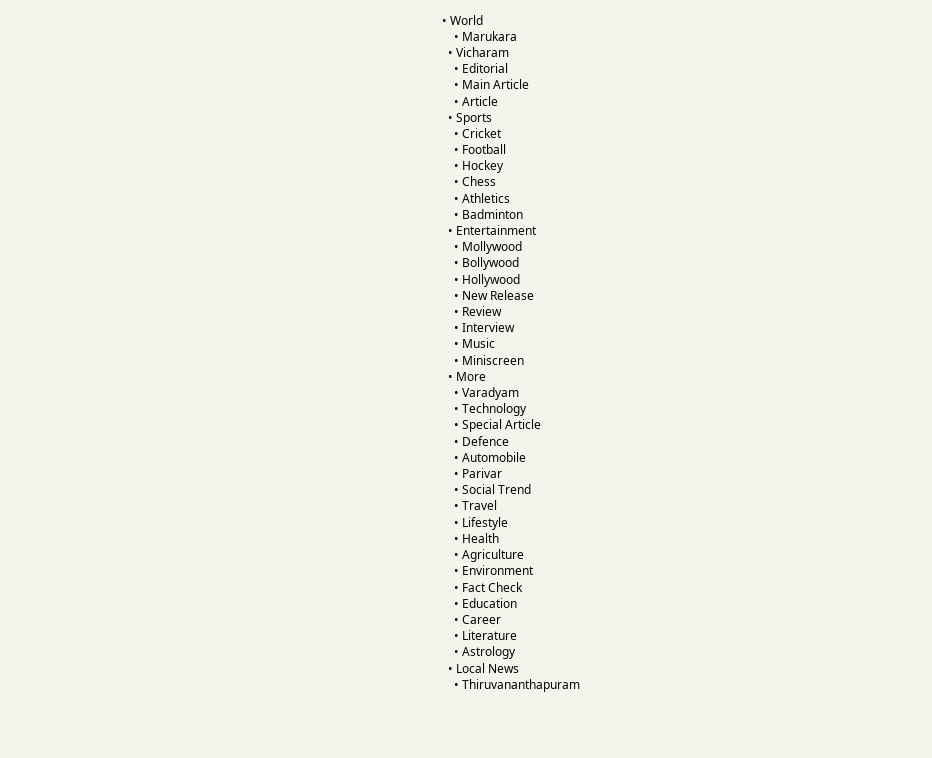• World
    • Marukara
  • Vicharam
    • Editorial
    • Main Article
    • Article
  • Sports
    • Cricket
    • Football
    • Hockey
    • Chess
    • Athletics
    • Badminton
  • Entertainment
    • Mollywood
    • Bollywood
    • Hollywood
    • New Release
    • Review
    • Interview
    • Music
    • Miniscreen
  • More
    • Varadyam
    • Technology
    • Special Article
    • Defence
    • Automobile
    • Parivar
    • Social Trend
    • Travel
    • Lifestyle
    • Health
    • Agriculture
    • Environment
    • Fact Check
    • Education
    • Career
    • Literature
    • Astrology
  • Local News
    • Thiruvananthapuram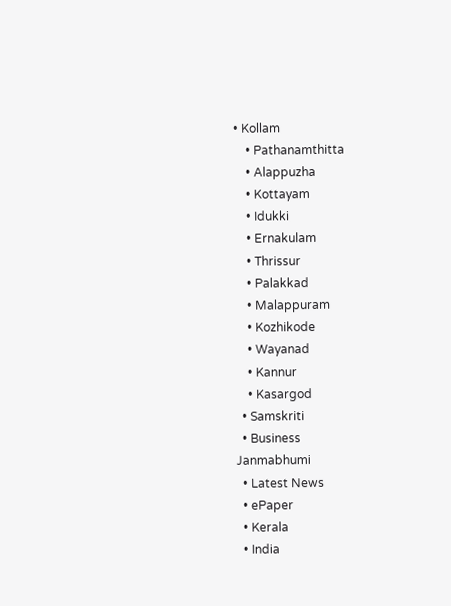• Kollam
    • Pathanamthitta
    • Alappuzha
    • Kottayam
    • Idukki
    • Ernakulam
    • Thrissur
    • Palakkad
    • Malappuram
    • Kozhikode
    • Wayanad
    • Kannur
    • Kasargod
  • Samskriti
  • Business
Janmabhumi
  • Latest News
  • ePaper
  • Kerala
  • India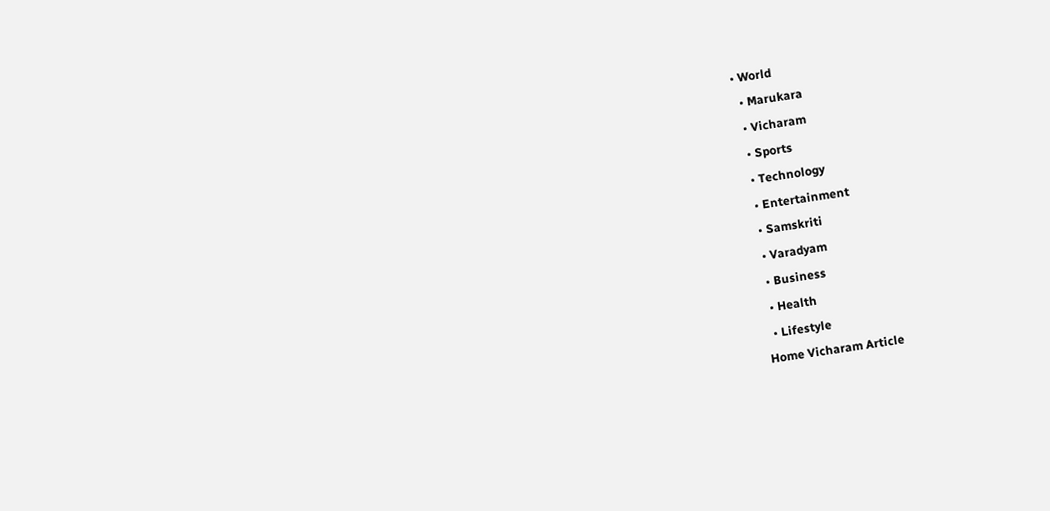• World
  • Marukara
  • Vicharam
  • Sports
  • Technology
  • Entertainment
  • Samskriti
  • Varadyam
  • Business
  • Health
  • Lifestyle
Home Vicharam Article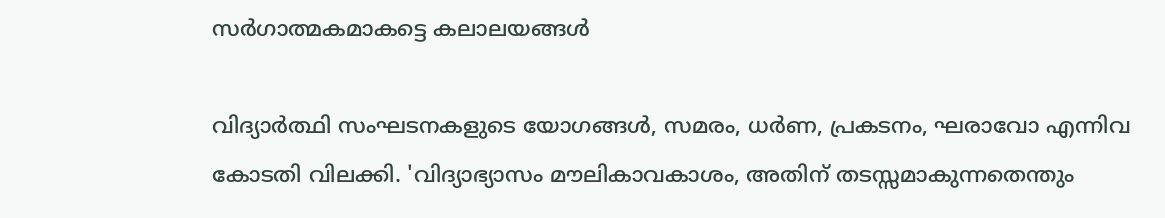സര്‍ഗാത്മകമാകട്ടെ കലാലയങ്ങള്‍

വിദ്യാര്‍ത്ഥി സംഘടനകളുടെ യോഗങ്ങള്‍, സമരം, ധര്‍ണ, പ്രകടനം, ഘരാവോ എന്നിവ കോടതി വിലക്കി. 'വിദ്യാഭ്യാസം മൗലികാവകാശം, അതിന് തടസ്സമാകുന്നതെന്തും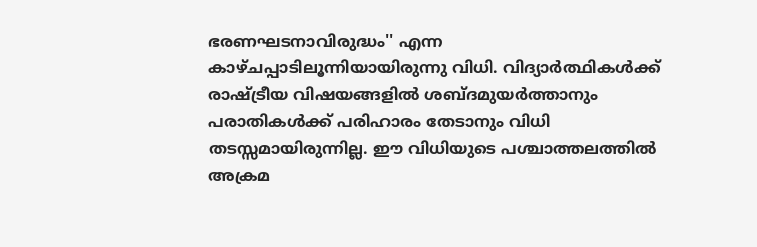ഭരണഘടനാവിരുദ്ധം'' എന്ന കാഴ്ചപ്പാടിലൂന്നിയായിരുന്നു വിധി. വിദ്യാര്‍ത്ഥികള്‍ക്ക് രാഷ്‌ട്രീയ വിഷയങ്ങളില്‍ ശബ്ദമുയര്‍ത്താനും പരാതികള്‍ക്ക് പരിഹാരം തേടാനും വിധി തടസ്സമായിരുന്നില്ല. ഈ വിധിയുടെ പശ്ചാത്തലത്തില്‍ അക്രമ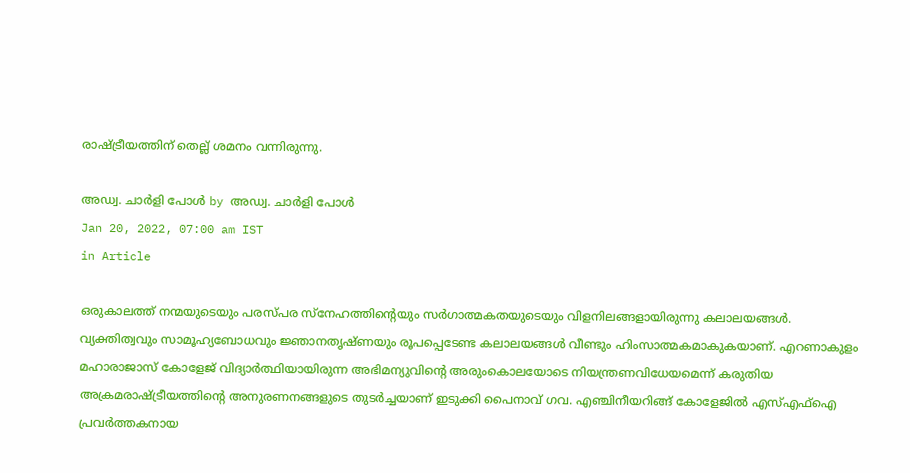രാഷ്‌ട്രീയത്തിന് തെല്ല് ശമനം വന്നിരുന്നു.

അഡ്വ. ചാര്‍ളി പോള്‍ by അഡ്വ. ചാര്‍ളി പോള്‍
Jan 20, 2022, 07:00 am IST
in Article

ഒരുകാലത്ത് നന്മയുടെയും പരസ്പര സ്‌നേഹത്തിന്റെയും സര്‍ഗാത്മകതയുടെയും വിളനിലങ്ങളായിരുന്നു കലാലയങ്ങള്‍. വ്യക്തിത്വവും സാമൂഹ്യബോധവും ജ്ഞാനതൃഷ്ണയും രൂപപ്പെടേണ്ട കലാലയങ്ങള്‍ വീണ്ടും ഹിംസാത്മകമാകുകയാണ്. എറണാകുളം മഹാരാജാസ് കോളേജ് വിദ്യാര്‍ത്ഥിയായിരുന്ന അഭിമന്യുവിന്റെ അരുംകൊലയോടെ നിയന്ത്രണവിധേയമെന്ന് കരുതിയ അക്രമരാഷ്‌ട്രീയത്തിന്റെ അനുരണനങ്ങളുടെ തുടര്‍ച്ചയാണ് ഇടുക്കി പൈനാവ് ഗവ. എഞ്ചിനീയറിങ്ങ് കോളേജില്‍ എസ്എഫ്‌ഐ പ്രവര്‍ത്തകനായ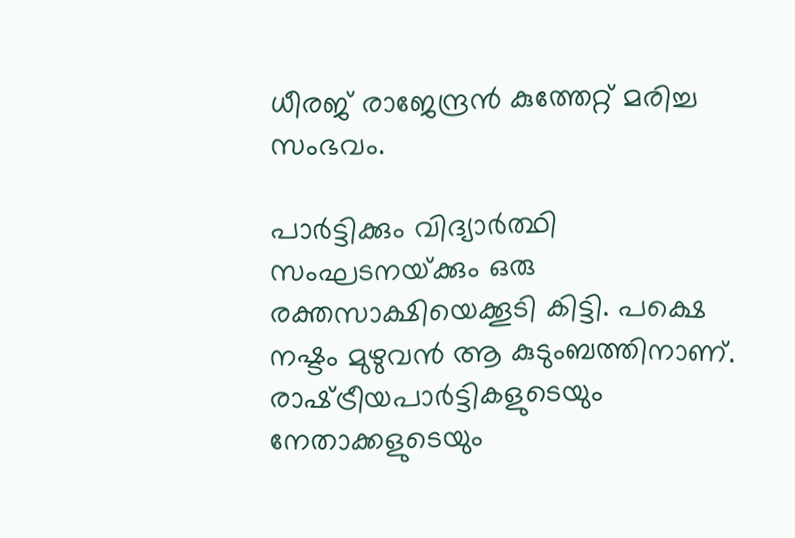ധീരജ് രാജേന്ദ്രന്‍ കുത്തേറ്റ് മരിച്ച സംഭവം.

പാര്‍ട്ടിക്കും വിദ്യാര്‍ത്ഥി സംഘടനയ്‌ക്കും ഒരു രക്തസാക്ഷിയെക്കൂടി കിട്ടി. പക്ഷെ നഷ്ടം മുഴുവന്‍ ആ കുടുംബത്തിനാണ്. രാഷ്‌ട്രീയപാര്‍ട്ടികളുടെയും നേതാക്കളുടെയും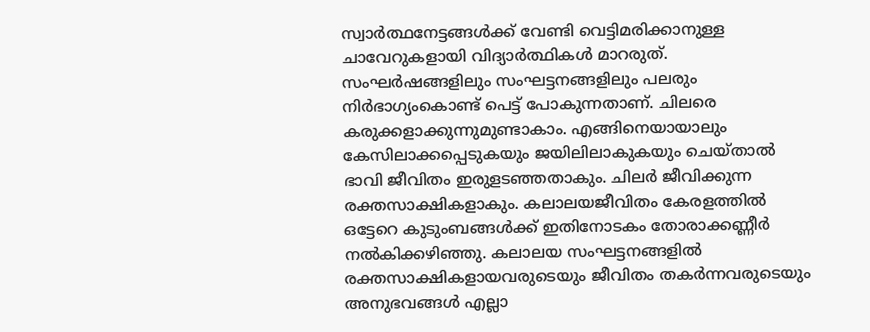സ്വാര്‍ത്ഥനേട്ടങ്ങള്‍ക്ക് വേണ്ടി വെട്ടിമരിക്കാനുള്ള ചാവേറുകളായി വിദ്യാര്‍ത്ഥികള്‍ മാറരുത്. സംഘര്‍ഷങ്ങളിലും സംഘട്ടനങ്ങളിലും പലരും നിര്‍ഭാഗ്യംകൊണ്ട് പെട്ട് പോകുന്നതാണ്. ചിലരെ കരുക്കളാക്കുന്നുമുണ്ടാകാം. എങ്ങിനെയായാലും കേസിലാക്കപ്പെടുകയും ജയിലിലാകുകയും ചെയ്താല്‍ ഭാവി ജീവിതം ഇരുളടഞ്ഞതാകും. ചിലര്‍ ജീവിക്കുന്ന രക്തസാക്ഷികളാകും. കലാലയജീവിതം കേരളത്തില്‍ ഒട്ടേറെ കുടുംബങ്ങള്‍ക്ക് ഇതിനോടകം തോരാക്കണ്ണീര്‍ നല്‍കിക്കഴിഞ്ഞു. കലാലയ സംഘട്ടനങ്ങളില്‍ രക്തസാക്ഷികളായവരുടെയും ജീവിതം തകര്‍ന്നവരുടെയും അനുഭവങ്ങള്‍ എല്ലാ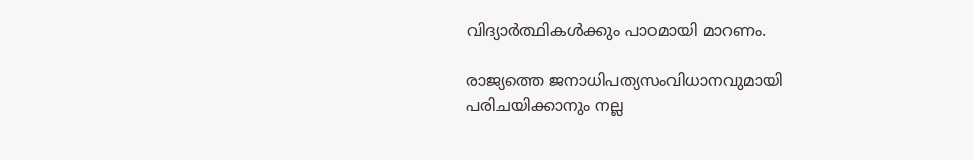വിദ്യാര്‍ത്ഥികള്‍ക്കും പാഠമായി മാറണം.

രാജ്യത്തെ ജനാധിപത്യസംവിധാനവുമായി പരിചയിക്കാനും നല്ല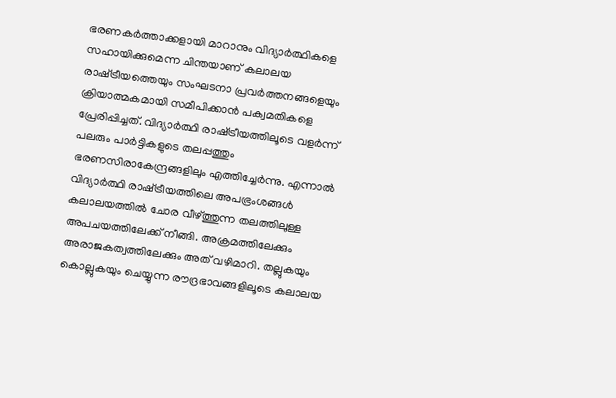ഭരണകര്‍ത്താക്കളായി മാറാനും വിദ്യാര്‍ത്ഥികളെ സഹായിക്കുമെന്ന ചിന്തയാണ് കലാലയ രാഷ്‌ട്രീയത്തെയും സംഘടനാ പ്രവര്‍ത്തനങ്ങളെയും ക്രിയാത്മകമായി സമീപിക്കാന്‍ പക്വമതികളെ പ്രേരിപ്പിച്ചത്. വിദ്യാര്‍ത്ഥി രാഷ്‌ട്രീയത്തിലൂടെ വളര്‍ന്ന് പലരും പാര്‍ട്ടികളുടെ തലപ്പത്തും ഭരണസിരാകേന്ദ്രങ്ങളിലും എത്തിച്ചേര്‍ന്നു. എന്നാല്‍ വിദ്യാര്‍ത്ഥി രാഷ്‌ട്രീയത്തിലെ അപഭ്രംശങ്ങള്‍ കലാലയത്തില്‍ ചോര വീഴ്‌ത്തുന്ന തലത്തിലുള്ള അപചയത്തിലേക്ക് നീങ്ങി. അക്രമത്തിലേക്കും അരാജകത്വത്തിലേക്കും അത് വഴിമാറി. തല്ലുകയും കൊല്ലുകയും ചെയ്യുന്ന രൗദ്രഭാവങ്ങളിലൂടെ കലാലയ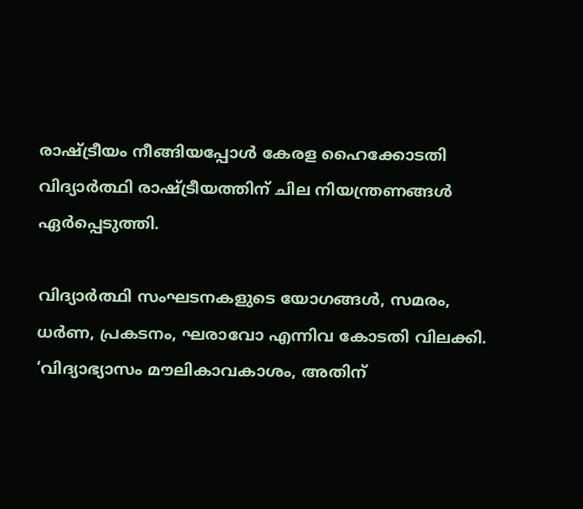രാഷ്‌ട്രീയം നീങ്ങിയപ്പോള്‍ കേരള ഹൈക്കോടതി വിദ്യാര്‍ത്ഥി രാഷ്‌ട്രീയത്തിന് ചില നിയന്ത്രണങ്ങള്‍ ഏര്‍പ്പെടുത്തി.

വിദ്യാര്‍ത്ഥി സംഘടനകളുടെ യോഗങ്ങള്‍, സമരം, ധര്‍ണ, പ്രകടനം, ഘരാവോ എന്നിവ കോടതി വിലക്കി. ‘വിദ്യാഭ്യാസം മൗലികാവകാശം, അതിന്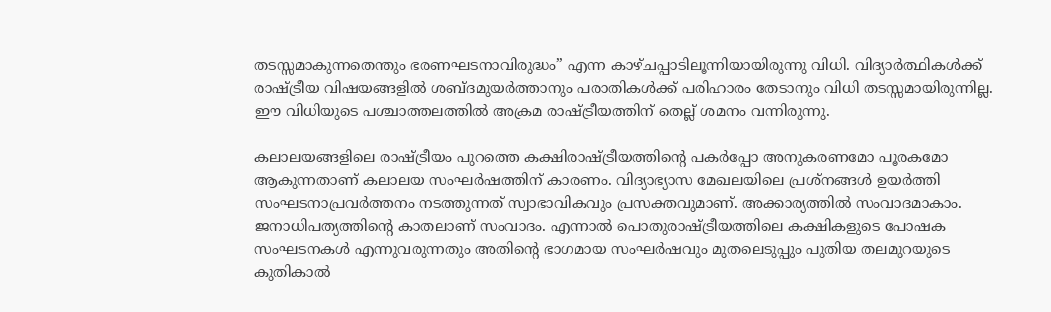തടസ്സമാകുന്നതെന്തും ഭരണഘടനാവിരുദ്ധം” എന്ന കാഴ്ചപ്പാടിലൂന്നിയായിരുന്നു വിധി. വിദ്യാര്‍ത്ഥികള്‍ക്ക് രാഷ്‌ട്രീയ വിഷയങ്ങളില്‍ ശബ്ദമുയര്‍ത്താനും പരാതികള്‍ക്ക് പരിഹാരം തേടാനും വിധി തടസ്സമായിരുന്നില്ല. ഈ വിധിയുടെ പശ്ചാത്തലത്തില്‍ അക്രമ രാഷ്‌ട്രീയത്തിന് തെല്ല് ശമനം വന്നിരുന്നു.

കലാലയങ്ങളിലെ രാഷ്‌ട്രീയം പുറത്തെ കക്ഷിരാഷ്‌ട്രീയത്തിന്റെ പകര്‍പ്പോ അനുകരണമോ പൂരകമോ ആകുന്നതാണ് കലാലയ സംഘര്‍ഷത്തിന് കാരണം. വിദ്യാഭ്യാസ മേഖലയിലെ പ്രശ്‌നങ്ങള്‍ ഉയര്‍ത്തി സംഘടനാപ്രവര്‍ത്തനം നടത്തുന്നത് സ്വാഭാവികവും പ്രസക്തവുമാണ്. അക്കാര്യത്തില്‍ സംവാദമാകാം. ജനാധിപത്യത്തിന്റെ കാതലാണ് സംവാദം. എന്നാല്‍ പൊതുരാഷ്‌ട്രീയത്തിലെ കക്ഷികളുടെ പോഷക സംഘടനകള്‍ എന്നുവരുന്നതും അതിന്റെ ഭാഗമായ സംഘര്‍ഷവും മുതലെടുപ്പും പുതിയ തലമുറയുടെ കുതികാല്‍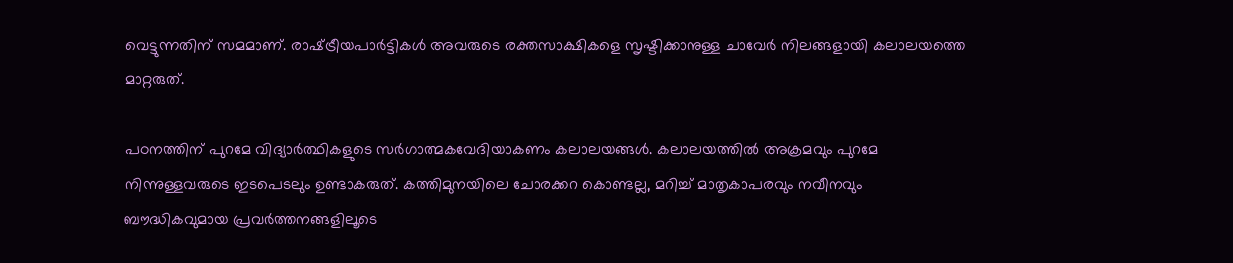വെട്ടുന്നതിന് സമമാണ്. രാഷ്‌ട്രീയപാര്‍ട്ടികള്‍ അവരുടെ രക്തസാക്ഷികളെ സൃഷ്ടിക്കാനുള്ള ചാവേര്‍ നിലങ്ങളായി കലാലയത്തെ മാറ്റരുത്.

പഠനത്തിന് പുറമേ വിദ്യാര്‍ത്ഥികളുടെ സര്‍ഗാത്മകവേദിയാകണം കലാലയങ്ങള്‍. കലാലയത്തില്‍ അക്രമവും പുറമേ നിന്നുള്ളവരുടെ ഇടപെടലും ഉണ്ടാകരുത്. കത്തിമുനയിലെ ചോരക്കറ കൊണ്ടല്ല, മറിച്ച് മാതൃകാപരവും നവീനവും ബൗദ്ധികവുമായ പ്രവര്‍ത്തനങ്ങളിലൂടെ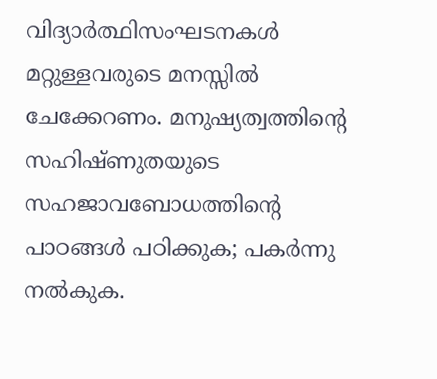വിദ്യാര്‍ത്ഥിസംഘടനകള്‍ മറ്റുള്ളവരുടെ മനസ്സില്‍ ചേക്കേറണം. മനുഷ്യത്വത്തിന്റെ സഹിഷ്ണുതയുടെ സഹജാവബോധത്തിന്റെ പാഠങ്ങള്‍ പഠിക്കുക; പകര്‍ന്നു നല്‍കുക.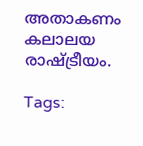അതാകണം  കലാലയ രാഷ്‌ട്രീയം.

Tags: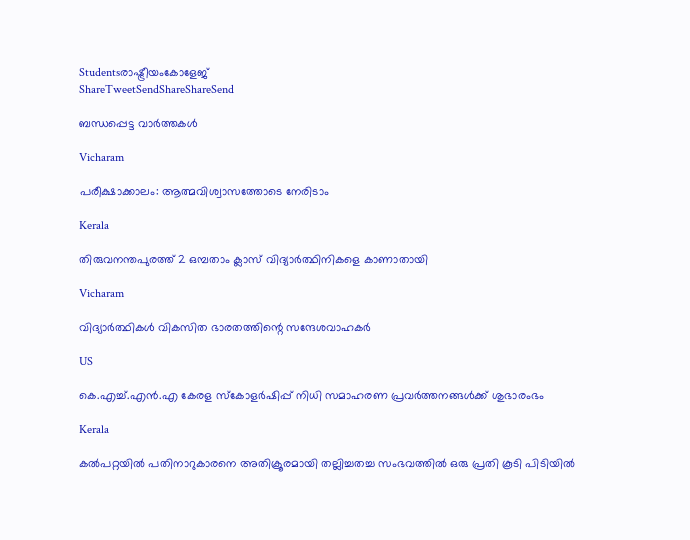Studentsരാഷ്ട്രീയംകോളേജ്
ShareTweetSendShareShareSend

ബന്ധപ്പെട്ട വാര്‍ത്തകള്‍

Vicharam

പരീക്ഷാക്കാലം: ആത്മവിശ്വാസത്തോടെ നേരിടാം

Kerala

തിരുവനന്തപുരത്ത് 2 ഒമ്പതാം ക്ലാസ് വിദ്യാര്‍ത്ഥിനികളെ കാണാതായി

Vicharam

വിദ്യാര്‍ത്ഥികള്‍ വികസിത ഭാരതത്തിന്റെ സന്ദേശവാഹകര്‍

US

കെ.എച്ച്.എൻ.എ കേരള സ്കോളർഷിപ്പ് നിധി സമാഹരണ പ്രവർത്തനങ്ങൾക്ക് ശുഭാരംഭം

Kerala

കല്‍പറ്റയില്‍ പതിനാറുകാരനെ അതിക്രൂരമായി തല്ലിച്ചതച്ച സംഭവത്തില്‍ ഒരു പ്രതി കൂടി പിടിയില്‍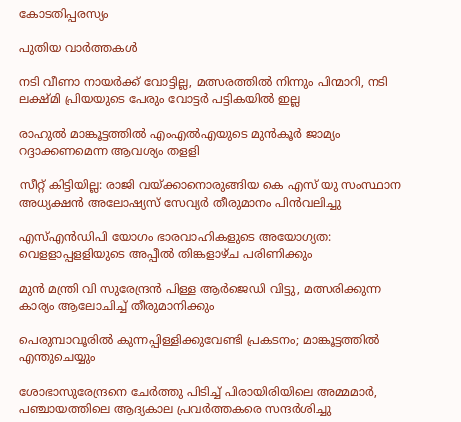കോടതിപ്പരസ്യം

പുതിയ വാര്‍ത്തകള്‍

നടി വീണാ നായര്‍ക്ക് വോട്ടില്ല, മത്സരത്തില്‍ നിന്നും പിന്മാറി, നടി ലക്ഷ്മി പ്രിയയുടെ പേരും വോട്ടര്‍ പട്ടികയില്‍ ഇല്ല

രാഹുല്‍ മാങ്കൂട്ടത്തില്‍ എംഎല്‍എയുടെ മുന്‍കൂര്‍ ജാമ്യം റദ്ദാക്കണമെന്ന ആവശ്യം തളളി

സീറ്റ് കിട്ടിയില്ല: രാജി വയ്‌ക്കാനൊരുങ്ങിയ കെ എസ് യു സംസ്ഥാന അധ്യക്ഷന്‍ അലോഷ്യസ് സേവ്യര്‍ തീരുമാനം പിന്‍വലിച്ചു

എസ്എന്‍ഡിപി യോഗം ഭാരവാഹികളുടെ അയോഗ്യത: വെളളാപ്പളളിയുടെ അപ്പീല്‍ തിങ്കളാഴ്ച പരിണിക്കും

മുന്‍ മന്ത്രി വി സുരേന്ദ്രന്‍ പിള്ള ആര്‍ജെഡി വിട്ടു, മത്സരിക്കുന്ന കാര്യം ആലോചിച്ച് തീരുമാനിക്കും

പെരുമ്പാവൂരിൽ കുന്നപ്പിള്ളിക്കുവേണ്ടി പ്രകടനം; മാങ്കൂട്ടത്തിൽ എന്തുചെയ്യും

ശോഭാസുരേന്ദ്രനെ ചേര്‍ത്തു പിടിച്ച് പിരായിരിയിലെ അമ്മമാര്‍, പഞ്ചായത്തിലെ ആദ്യകാല പ്രവര്‍ത്തകരെ സന്ദര്‍ശിച്ചു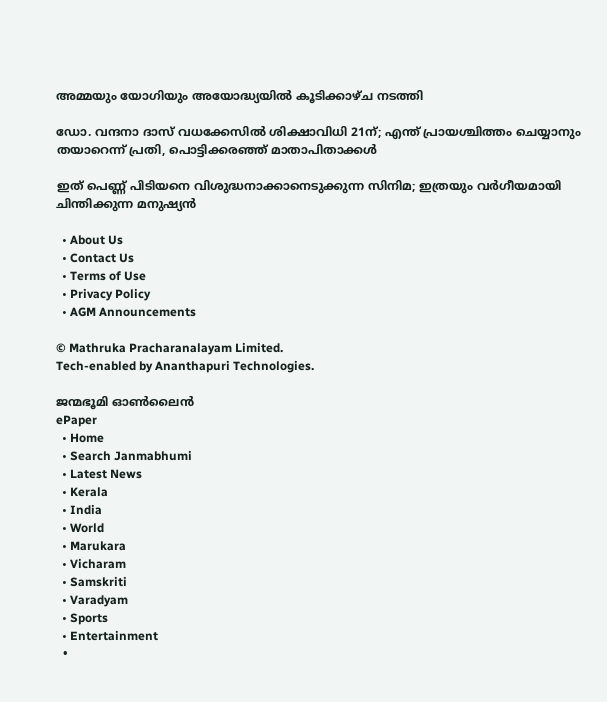അമ്മയും യോഗിയും അയോദ്ധ്യയിൽ കൂടിക്കാഴ്ച നടത്തി

ഡോ. വന്ദനാ ദാസ് വധക്കേസിൽ ശിക്ഷാവിധി 21ന്; എന്ത് പ്രായശ്ചിത്തം ചെയ്യാനും തയാറെന്ന് പ്രതി, പൊട്ടിക്കരഞ്ഞ് മാതാപിതാക്കൾ

ഇത് പെണ്ണ് പിടിയനെ വിശുദ്ധനാക്കാനെടുക്കുന്ന സിനിമ; ഇത്രയും വർഗീയമായി ചിന്തിക്കുന്ന മനുഷ്യൻ

  • About Us
  • Contact Us
  • Terms of Use
  • Privacy Policy
  • AGM Announcements

© Mathruka Pracharanalayam Limited.
Tech-enabled by Ananthapuri Technologies.

ജന്മഭൂമി ഓണ്‍ലൈന്‍
ePaper
  • Home
  • Search Janmabhumi
  • Latest News
  • Kerala
  • India
  • World
  • Marukara
  • Vicharam
  • Samskriti
  • Varadyam
  • Sports
  • Entertainment
  •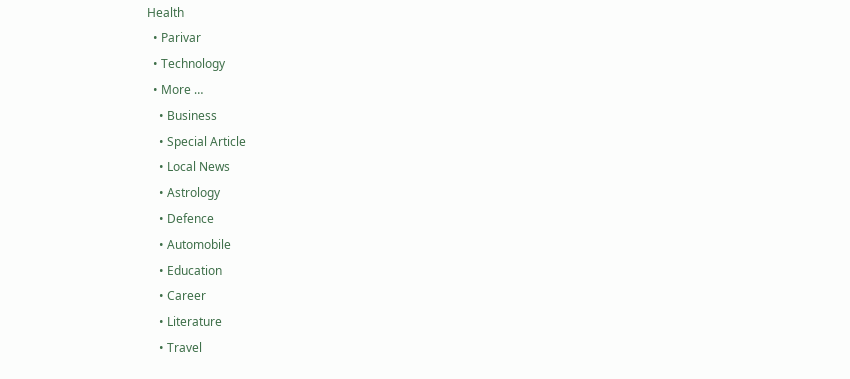Health
  • Parivar
  • Technology
  • More …
    • Business
    • Special Article
    • Local News
    • Astrology
    • Defence
    • Automobile
    • Education
    • Career
    • Literature
    • Travel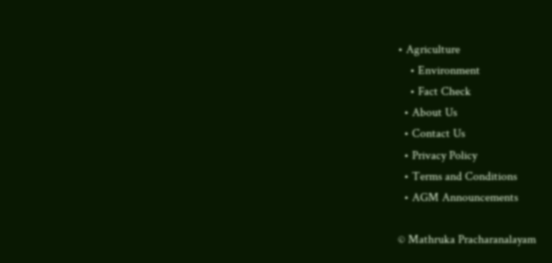• Agriculture
    • Environment
    • Fact Check
  • About Us
  • Contact Us
  • Privacy Policy
  • Terms and Conditions
  • AGM Announcements

© Mathruka Pracharanalayam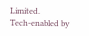Limited.
Tech-enabled by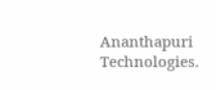Ananthapuri Technologies.